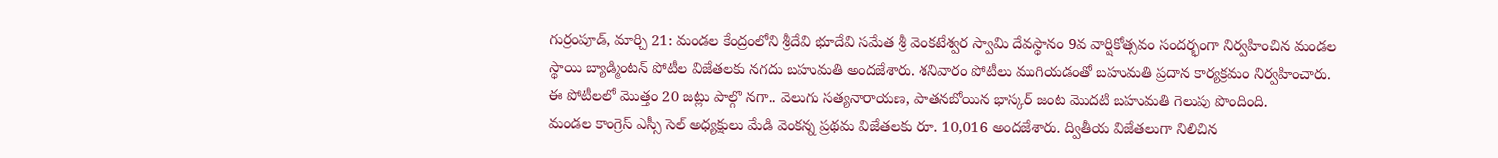గుర్రంపూడ్, మార్చి 21: మండల కేంద్రంలోని శ్రీదేవి భూదేవి సమేత శ్రీ వెంకటేశ్వర స్వామి దేవస్థానం 9వ వార్షికోత్సవం సందర్భంగా నిర్వహించిన మండల స్థాయి బ్యాడ్మింటన్ పోటీల విజేతలకు నగదు బహుమతి అందజేశారు. శనివారం పోటీలు ముగియడంతో బహుమతి ప్రదాన కార్యక్రమం నిర్వహించారు. ఈ పోటీలలో మొత్తం 20 జట్లు పాల్గొ నగా.. వెలుగు సత్యనారాయణ, పాతనబోయిన భాస్కర్ జంట మొదటి బహుమతి గెలుపు పొందింది.
మండల కాంగ్రెస్ ఎస్సీ సెల్ అధ్యక్షులు మేడి వెంకన్న ప్రథమ విజేతలకు రూ. 10,016 అందజేశారు. ద్వితీయ విజేతలుగా నిలిచిన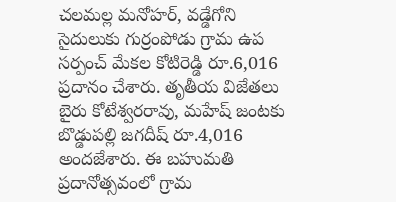చలమల్ల మనోహర్, వడ్డేగోని సైదులుకు గుర్రంపోడు గ్రామ ఉప సర్పంచ్ మేకల కోటిరెడ్డి రూ.6,016 ప్రదానం చేశారు. తృతీయ విజేతలు బైరు కోటేశ్వరరావు, మహేష్ జంటకు బొడ్డుపల్లి జగదీష్ రూ.4,016 అందజేశారు. ఈ బహుమతి ప్రదానోత్సవంలో గ్రామ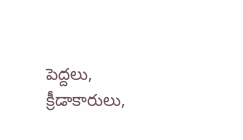పెద్దలు, క్రీడాకారులు,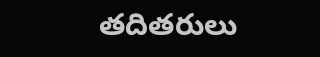తదితరులు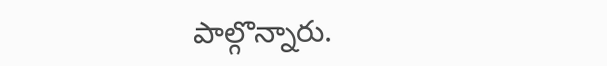పాల్గొన్నారు.